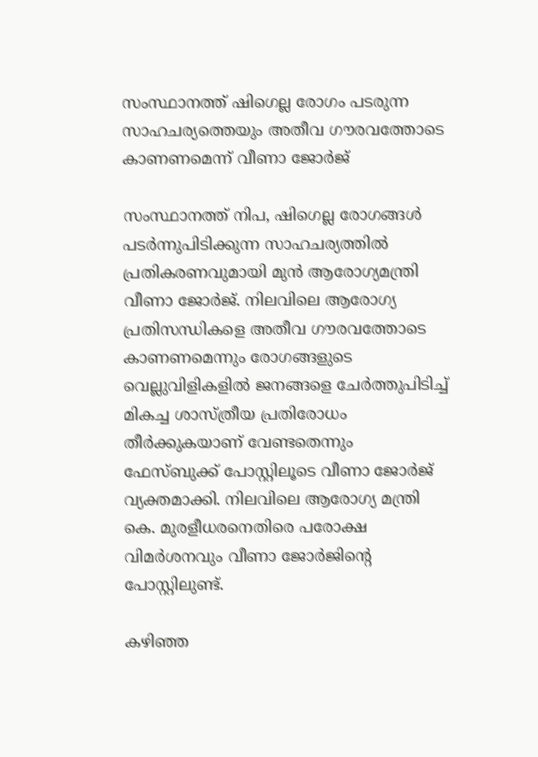സംസ്ഥാനത്ത് ഷിഗെല്ല രോഗം പടരുന്ന സാഹചര്യത്തെയും അതീവ ഗൗരവത്തോടെ കാണണമെന്ന് വീണാ ജോർജ്

സംസ്ഥാനത്ത് നിപ, ഷിഗെല്ല രോഗങ്ങൾ പടർന്നുപിടിക്കുന്ന സാഹചര്യത്തിൽ പ്രതികരണവുമായി മുൻ ആരോഗ്യമന്ത്രി വീണാ ജോർജ്. നിലവിലെ ആരോഗ്യ പ്രതിസന്ധികളെ അതീവ ഗൗരവത്തോടെ കാണണമെന്നും രോഗങ്ങളുടെ വെല്ലുവിളികളിൽ ജനങ്ങളെ ചേർത്തുപിടിച്ച് മികച്ച ശാസ്ത്രീയ പ്രതിരോധം തീർക്കുകയാണ് വേണ്ടതെന്നും ഫേസ്ബുക്ക് പോസ്റ്റിലൂടെ വീണാ ജോർജ് വ്യക്തമാക്കി. നിലവിലെ ആരോഗ്യ മന്ത്രി കെ. മുരളീധരനെതിരെ പരോക്ഷ വിമർശനവും വീണാ ജോർജിന്റെ പോസ്റ്റിലുണ്ട്.

കഴിഞ്ഞ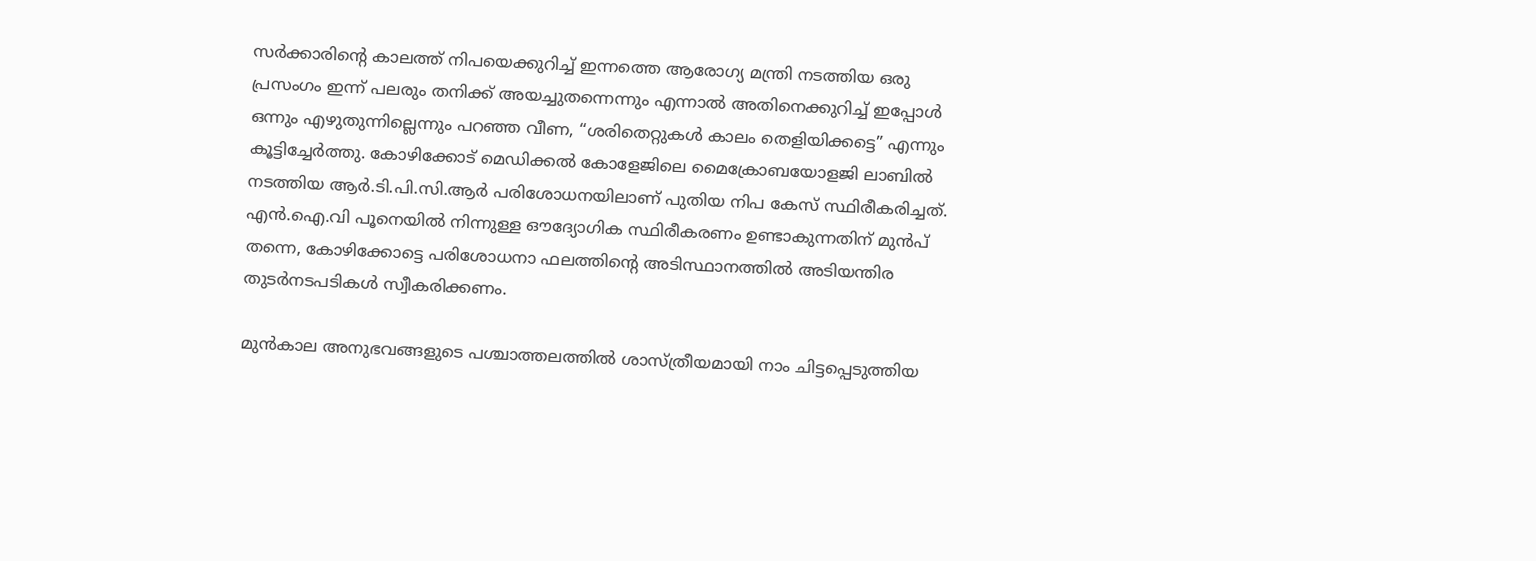സർക്കാരിന്റെ കാലത്ത് നിപയെക്കുറിച്ച് ഇന്നത്തെ ആരോഗ്യ മന്ത്രി നടത്തിയ ഒരു പ്രസംഗം ഇന്ന് പലരും തനിക്ക് അയച്ചുതന്നെന്നും എന്നാൽ അതിനെക്കുറിച്ച് ഇപ്പോൾ ഒന്നും എഴുതുന്നില്ലെന്നും പറഞ്ഞ വീണ, “ശരിതെറ്റുകൾ കാലം തെളിയിക്കട്ടെ” എന്നും കൂട്ടിച്ചേർത്തു. കോഴിക്കോട് മെഡിക്കൽ കോളേജിലെ മൈക്രോബയോളജി ലാബിൽ നടത്തിയ ആർ.ടി.പി.സി.ആർ പരിശോധനയിലാണ് പുതിയ നിപ കേസ് സ്ഥിരീകരിച്ചത്. എൻ.ഐ.വി പൂനെയിൽ നിന്നുള്ള ഔദ്യോഗിക സ്ഥിരീകരണം ഉണ്ടാകുന്നതിന് മുൻപ് തന്നെ, കോഴിക്കോട്ടെ പരിശോധനാ ഫലത്തിന്റെ അടിസ്ഥാനത്തിൽ അടിയന്തിര തുടർനടപടികൾ സ്വീകരിക്കണം.

മുൻകാല അനുഭവങ്ങളുടെ പശ്ചാത്തലത്തിൽ ശാസ്ത്രീയമായി നാം ചിട്ടപ്പെടുത്തിയ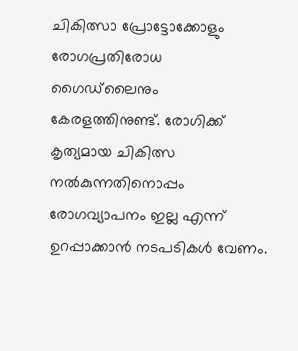ചികിത്സാ പ്രോട്ടോക്കോളും രോഗപ്രതിരോധ ഗൈഡ്‌ലൈനും കേരളത്തിനുണ്ട്. രോഗിക്ക് കൃത്യമായ ചികിത്സ നൽകുന്നതിനൊപ്പം രോഗവ്യാപനം ഇല്ല എന്ന് ഉറപ്പാക്കാൻ നടപടികൾ വേണം.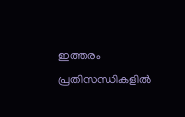ഇത്തരം പ്രതിസന്ധികളിൽ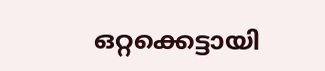ഒറ്റക്കെട്ടായി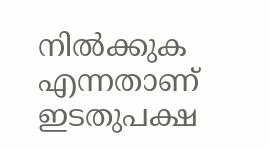നിൽക്കുക എന്നതാണ് ഇടതുപക്ഷ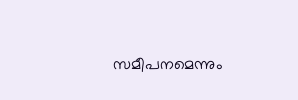സമീപനമെന്നും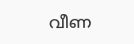വീണ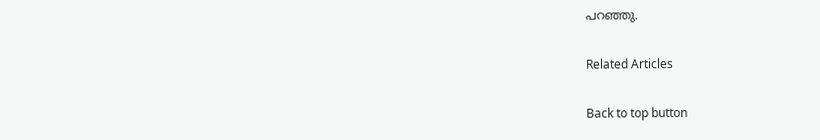പറഞ്ഞു.

Related Articles

Back to top button